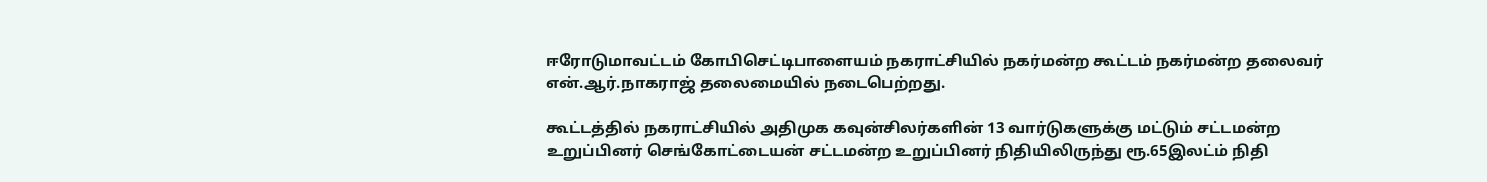ஈரோடுமாவட்டம் கோபிசெட்டிபாளையம் நகராட்சியில் நகர்மன்ற கூட்டம் நகர்மன்ற தலைவர் என்.ஆர்.நாகராஜ் தலைமையில் நடைபெற்றது.

கூட்டத்தில் நகராட்சியில் அதிமுக கவுன்சிலர்களின் 13 வார்டுகளுக்கு மட்டும் சட்டமன்ற உறுப்பினர் செங்கோட்டையன் சட்டமன்ற உறுப்பினர் நிதியிலிருந்து ரூ.65இலட்ம் நிதி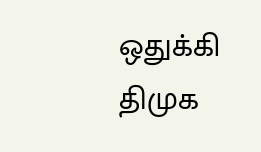ஒதுக்கி திமுக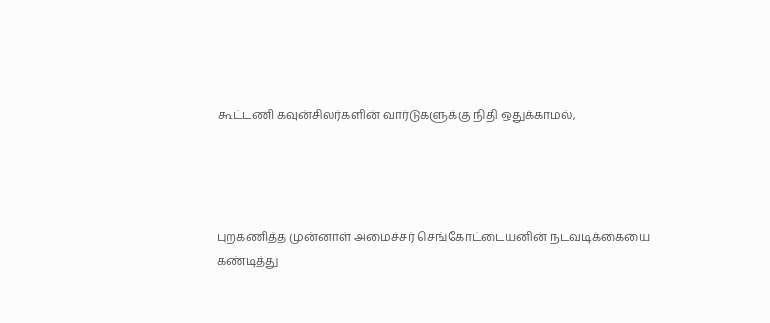கூட்டணி கவுன்சிலர்களின் வார்டுகளுக்கு நிதி ஒதுக்காமல்,




புறகணித்த முன்னாள் அமைச்சர் செங்கோட்டையனின் நடவடிக்கையை கண்டித்து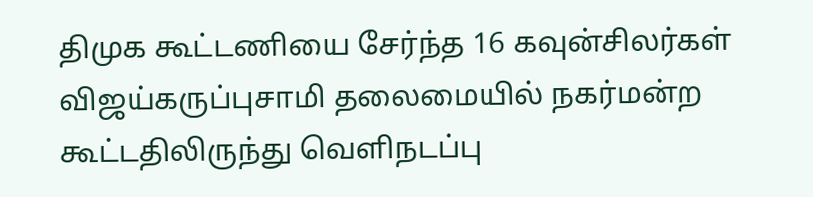திமுக கூட்டணியை சேர்ந்த 16 கவுன்சிலர்கள் விஜய்கருப்புசாமி தலைமையில் நகர்மன்ற கூட்டதிலிருந்து வெளிநடப்பு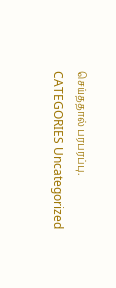செய்ததால் பரபரப்பு.
CATEGORIES Uncategorized